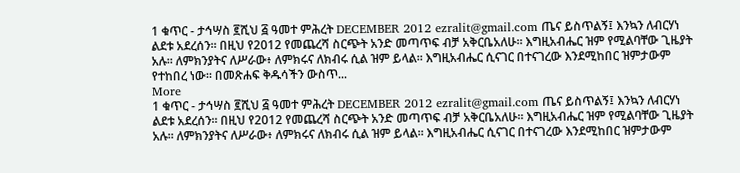1 ቁጥር - ታኅሣስ ፪ሺህ ፭ ዓመተ ምሕረት DECEMBER 2012 ezralit@gmail.com ጤና ይስጥልኝ፤ እንኳን ለብርሃነ ልደቱ አደረሰን። በዚህ የ2012 የመጨረሻ ስርጭት አንድ መጣጥፍ ብቻ አቅርቤአለሁ። እግዚአብሔር ዝም የሚልባቸው ጊዜያት አሉ። ለምክንያትና ለሥራው፥ ለምክሩና ለክብሩ ሲል ዝም ይላል። እግዚአብሔር ሲናገር በተናገረው እንደሚከበር ዝምታውም የተከበረ ነው። በመጽሐፍ ቅዱሳችን ውስጥ...
More
1 ቁጥር - ታኅሣስ ፪ሺህ ፭ ዓመተ ምሕረት DECEMBER 2012 ezralit@gmail.com ጤና ይስጥልኝ፤ እንኳን ለብርሃነ ልደቱ አደረሰን። በዚህ የ2012 የመጨረሻ ስርጭት አንድ መጣጥፍ ብቻ አቅርቤአለሁ። እግዚአብሔር ዝም የሚልባቸው ጊዜያት አሉ። ለምክንያትና ለሥራው፥ ለምክሩና ለክብሩ ሲል ዝም ይላል። እግዚአብሔር ሲናገር በተናገረው እንደሚከበር ዝምታውም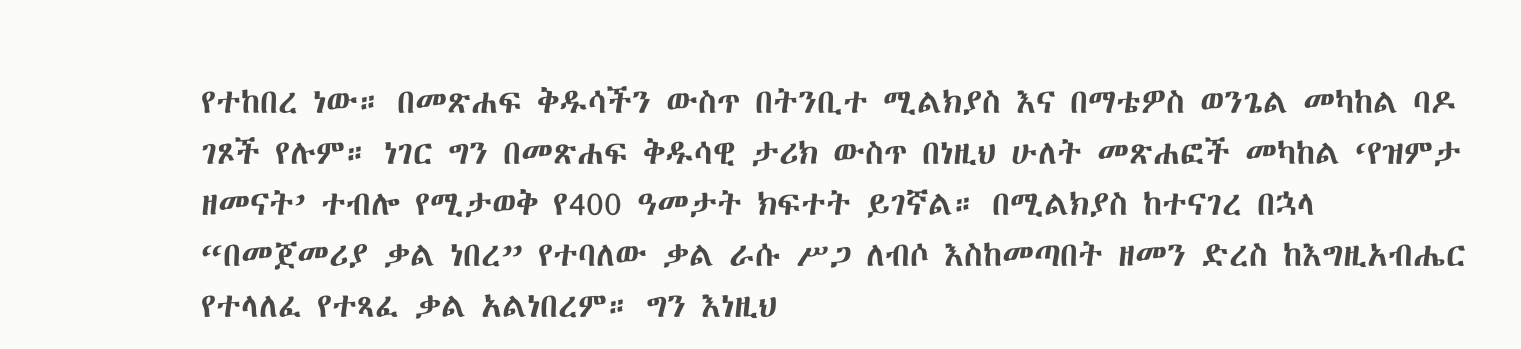የተከበረ ነው። በመጽሐፍ ቅዱሳችን ውስጥ በትንቢተ ሚልክያስ እና በማቴዎስ ወንጌል መካከል ባዶ ገጾች የሉም። ነገር ግን በመጽሐፍ ቅዱሳዊ ታሪክ ውስጥ በነዚህ ሁለት መጽሐፎች መካከል ‘የዝምታ ዘመናት’ ተብሎ የሚታወቅ የ400 ዓመታት ክፍተት ይገኛል። በሚልክያስ ከተናገረ በኋላ “በመጀመሪያ ቃል ነበረ” የተባለው ቃል ራሱ ሥጋ ለብሶ እስከመጣበት ዘመን ድረስ ከእግዚአብሔር የተላለፈ የተጻፈ ቃል አልነበረም። ግን እነዚህ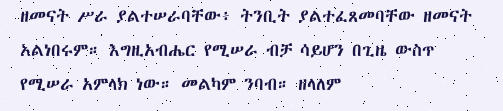ዘመናት ሥራ ያልተሠራባቸው፥ ትንቢት ያልተፈጸመባቸው ዘመናት አልነበሩም። እግዚአብሔር የሚሠራ ብቻ ሳይሆን በጊዜ ውስጥ የሚሠራ አምላክ ነው። መልካም ንባብ። ዘላለም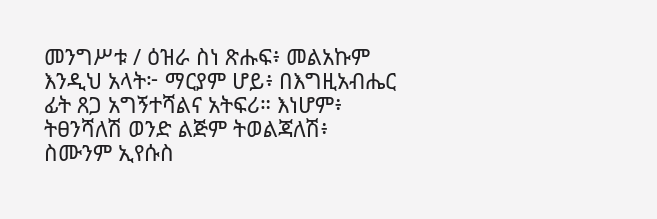መንግሥቱ / ዕዝራ ስነ ጽሑፍ፥ መልአኩም እንዲህ አላት፦ ማርያም ሆይ፥ በእግዚአብሔር ፊት ጸጋ አግኝተሻልና አትፍሪ። እነሆም፥ ትፀንሻለሽ ወንድ ልጅም ትወልጃለሽ፥ ስሙንም ኢየሱስ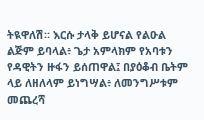ትዪዋለሽ። እርሱ ታላቅ ይሆናል የልዑል ልጅም ይባላል፥ ጌታ አምላክም የአባቱን የዳዊትን ዙፋን ይሰጠዋል፤ በያዕቆብ ቤትም ላይ ለዘለላም ይነግሣል፥ ለመንግሥቱም መጨረሻ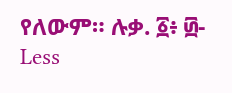የለውም። ሉቃ. ፩፥ ፴-
Less